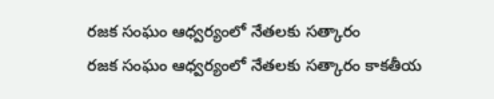రజక సంఘం ఆధ్వర్యంలో నేతలకు సత్కారం
రజక సంఘం ఆధ్వర్యంలో నేతలకు సత్కారం కాకతీయ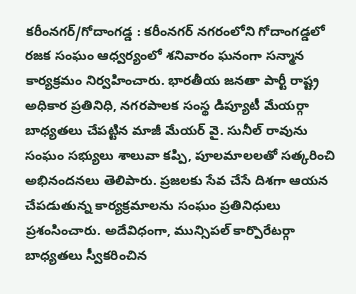కరీంనగర్/గోదాంగడ్డ : కరీంనగర్ నగరంలోని గోదాంగడ్డలో రజక సంఘం ఆధ్వర్యంలో శనివారం ఘనంగా సన్మాన కార్యక్రమం నిర్వహించారు. భారతీయ జనతా పార్టీ రాష్ట్ర అధికార ప్రతినిధి, నగరపాలక సంస్థ డిప్యూటీ మేయర్గా బాధ్యతలు చేపట్టిన మాజీ మేయర్ వై. సునీల్ రావును సంఘం సభ్యులు శాలువా కప్పి, పూలమాలలతో సత్కరించి అభినందనలు తెలిపారు. ప్రజలకు సేవ చేసే దిశగా ఆయన చేపడుతున్న కార్యక్రమాలను సంఘం ప్రతినిధులు ప్రశంసించారు. అదేవిధంగా, మున్సిపల్ కార్పొరేటర్గా బాధ్యతలు స్వీకరించిన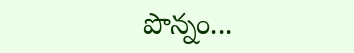పొన్నం...